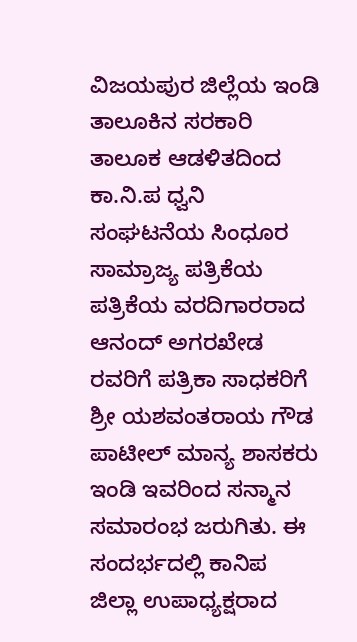ವಿಜಯಪುರ ಜಿಲ್ಲೆಯ ಇಂಡಿ ತಾಲೂಕಿನ ಸರಕಾರಿ ತಾಲೂಕ ಆಡಳಿತದಿಂದ ಕಾ.ನಿ.ಪ ಧ್ವನಿ ಸಂಘಟನೆಯ ಸಿಂಧೂರ ಸಾಮ್ರಾಜ್ಯ ಪತ್ರಿಕೆಯ ಪತ್ರಿಕೆಯ ವರದಿಗಾರರಾದ ಆನಂದ್ ಅಗರಖೇಡ ರವರಿಗೆ ಪತ್ರಿಕಾ ಸಾಧಕರಿಗೆ ಶ್ರೀ ಯಶವಂತರಾಯ ಗೌಡ ಪಾಟೀಲ್ ಮಾನ್ಯ ಶಾಸಕರು ಇಂಡಿ ಇವರಿಂದ ಸನ್ಮಾನ ಸಮಾರಂಭ ಜರುಗಿತು. ಈ ಸಂದರ್ಭದಲ್ಲಿ ಕಾನಿಪ ಜಿಲ್ಲಾ ಉಪಾಧ್ಯಕ್ಷರಾದ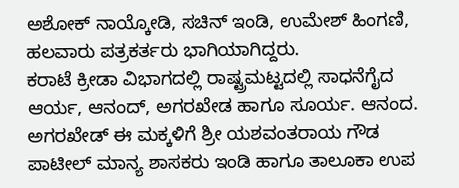ಅಶೋಕ್ ನಾಯ್ಕೋಡಿ, ಸಚಿನ್ ಇಂಡಿ, ಉಮೇಶ್ ಹಿಂಗಣಿ, ಹಲವಾರು ಪತ್ರಕರ್ತರು ಭಾಗಿಯಾಗಿದ್ದರು.
ಕರಾಟೆ ಕ್ರೀಡಾ ವಿಭಾಗದಲ್ಲಿ ರಾಷ್ಟ್ರಮಟ್ಟದಲ್ಲಿ ಸಾಧನೆಗೈದ ಆರ್ಯ, ಆನಂದ್, ಅಗರಖೇಡ ಹಾಗೂ ಸೂರ್ಯ. ಆನಂದ. ಅಗರಖೇಡ್ ಈ ಮಕ್ಕಳಿಗೆ ಶ್ರೀ ಯಶವಂತರಾಯ ಗೌಡ ಪಾಟೀಲ್ ಮಾನ್ಯ ಶಾಸಕರು ಇಂಡಿ ಹಾಗೂ ತಾಲೂಕಾ ಉಪ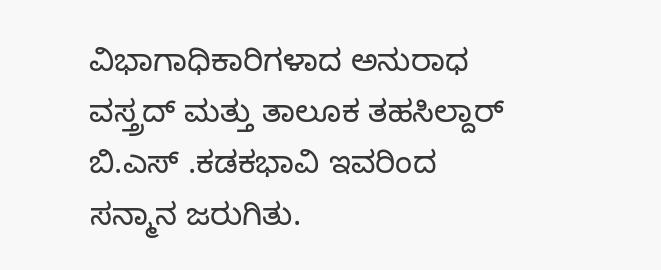ವಿಭಾಗಾಧಿಕಾರಿಗಳಾದ ಅನುರಾಧ ವಸ್ತ್ರದ್ ಮತ್ತು ತಾಲೂಕ ತಹಸಿಲ್ದಾರ್ ಬಿ.ಎಸ್ .ಕಡಕಭಾವಿ ಇವರಿಂದ ಸನ್ಮಾನ ಜರುಗಿತು.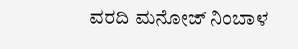ವರದಿ ಮನೋಜ್ ನಿಂಬಾಳ